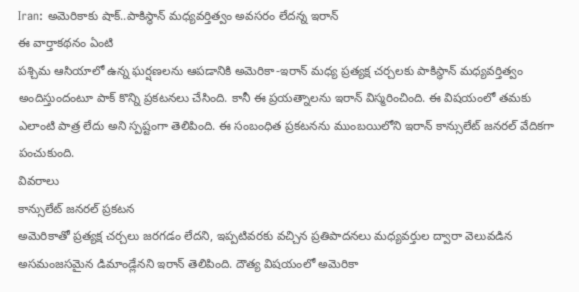Iran: అమెరికాకు షాక్..పాకిస్థాన్ మధ్యవర్తిత్వం అవసరం లేదన్న ఇరాన్
ఈ వార్తాకథనం ఏంటి
పశ్చిమ ఆసియాలో ఉన్న ఘర్షణలను ఆపడానికి అమెరికా-ఇరాన్ మధ్య ప్రత్యక్ష చర్చలకు పాకిస్థాన్ మధ్యవర్తిత్వం అందిస్తుందంటూ పాక్ కొన్ని ప్రకటనలు చేసింది. కానీ ఈ ప్రయత్నాలను ఇరాన్ విస్మరించింది. ఈ విషయంలో తమకు ఎలాంటి పాత్ర లేదు అని స్పష్టంగా తెలిపింది. ఈ సంబంధిత ప్రకటనను ముంబయిలోని ఇరాన్ కాన్సులేట్ జనరల్ వేదికగా పంచుకుంది.
వివరాలు
కాన్సులేట్ జనరల్ ప్రకటన
అమెరికాతో ప్రత్యక్ష చర్చలు జరగడం లేదని, ఇప్పటివరకు వచ్చిన ప్రతిపాదనలు మధ్యవర్తుల ద్వారా వెలువడిన అసమంజసమైన డిమాండ్లేనని ఇరాన్ తెలిపింది. దౌత్య విషయంలో అమెరికా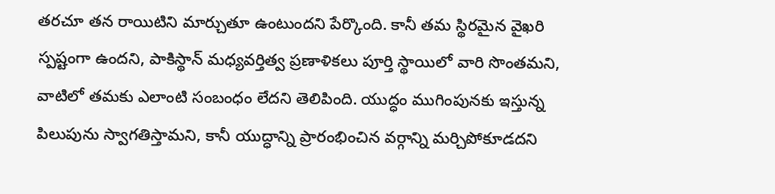తరచూ తన రాయిటిని మార్చుతూ ఉంటుందని పేర్కొంది. కానీ తమ స్థిరమైన వైఖరి స్పష్టంగా ఉందని, పాకిస్థాన్ మధ్యవర్తిత్వ ప్రణాళికలు పూర్తి స్థాయిలో వారి సొంతమని, వాటిలో తమకు ఎలాంటి సంబంధం లేదని తెలిపింది. యుద్ధం ముగింపునకు ఇస్తున్న పిలుపును స్వాగతిస్తామని, కానీ యుద్ధాన్ని ప్రారంభించిన వర్గాన్ని మర్చిపోకూడదని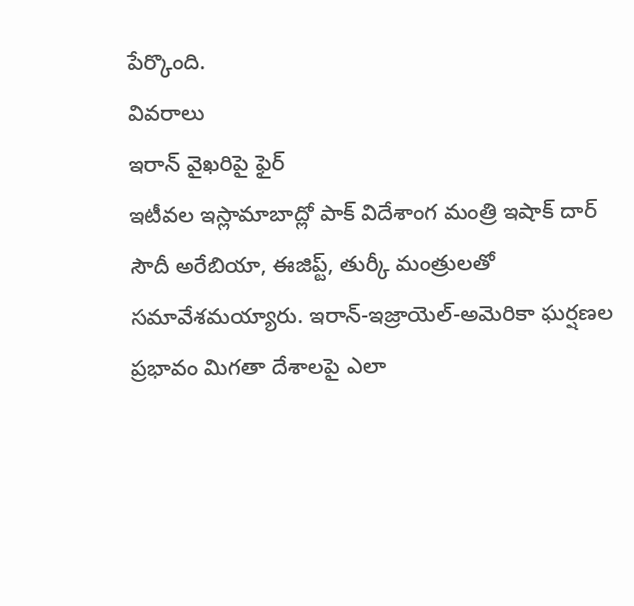పేర్కొంది.
వివరాలు
ఇరాన్ వైఖరిపై ఫైర్
ఇటీవల ఇస్లామాబాద్లో పాక్ విదేశాంగ మంత్రి ఇషాక్ దార్ సౌదీ అరేబియా, ఈజిప్ట్, తుర్కీ మంత్రులతో సమావేశమయ్యారు. ఇరాన్-ఇజ్రాయెల్-అమెరికా ఘర్షణల ప్రభావం మిగతా దేశాలపై ఎలా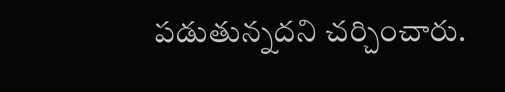పడుతున్నదని చర్చించారు.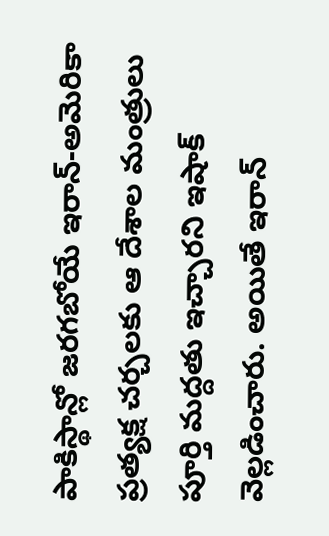పాకిస్థాన్లో జరగబోయే ఇరాన్-అమెరికా ప్రత్యక్ష చర్చలకు ఆ దేశాల మంత్రులు పూర్తి మద్దతు ఇచ్చారని ఇషాక్ వెల్లడించారు. అయితే ఇరాన్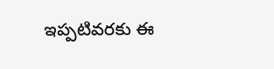ఇప్పటివరకు ఈ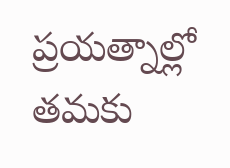ప్రయత్నాల్లో తమకు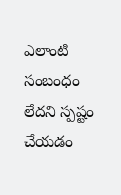ఎలాంటి సంబంధం లేదని స్పష్టం చేయడం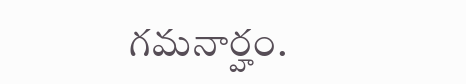గమనార్హం.